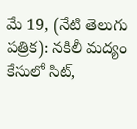మే 19, (నేటి తెలుగు పత్రిక): నకిలీ మద్యం కేసులో సిట్,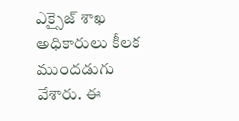ఎక్సైజ్ శాఖ అధికారులు కీలక ముందడుగు వేశారు. ఈ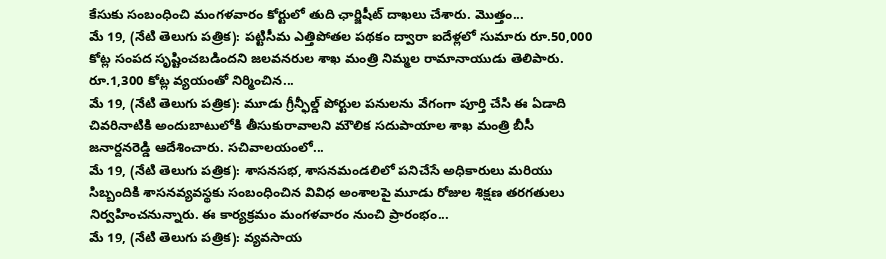కేసుకు సంబంధించి మంగళవారం కోర్టులో తుది ఛార్జిషీట్ దాఖలు చేశారు. మొత్తం...
మే 19, (నేటి తెలుగు పత్రిక): పట్టిసీమ ఎత్తిపోతల పథకం ద్వారా ఐదేళ్లలో సుమారు రూ.50,000 కోట్ల సంపద సృష్టించబడిందని జలవనరుల శాఖ మంత్రి నిమ్మల రామానాయుడు తెలిపారు. రూ.1,300 కోట్ల వ్యయంతో నిర్మించిన...
మే 19, (నేటి తెలుగు పత్రిక): మూడు గ్రీన్ఫీల్డ్ పోర్టుల పనులను వేగంగా పూర్తి చేసి ఈ ఏడాది చివరినాటికి అందుబాటులోకి తీసుకురావాలని మౌలిక సదుపాయాల శాఖ మంత్రి బీసీ జనార్దనరెడ్డి ఆదేశించారు. సచివాలయంలో...
మే 19, (నేటి తెలుగు పత్రిక): శాసనసభ, శాసనమండలిలో పనిచేసే అధికారులు మరియు సిబ్బందికి శాసనవ్యవస్థకు సంబంధించిన వివిధ అంశాలపై మూడు రోజుల శిక్షణ తరగతులు నిర్వహించనున్నారు. ఈ కార్యక్రమం మంగళవారం నుంచి ప్రారంభం...
మే 19, (నేటి తెలుగు పత్రిక): వ్యవసాయ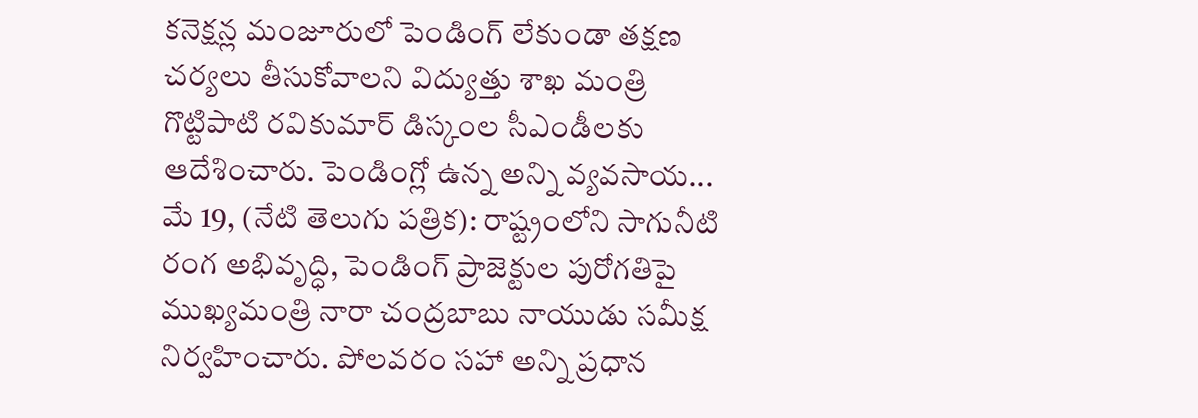కనెక్షన్ల మంజూరులో పెండింగ్ లేకుండా తక్షణ చర్యలు తీసుకోవాలని విద్యుత్తు శాఖ మంత్రి గొట్టిపాటి రవికుమార్ డిస్కంల సీఎండీలకు ఆదేశించారు. పెండింగ్లో ఉన్న అన్ని వ్యవసాయ...
మే 19, (నేటి తెలుగు పత్రిక): రాష్ట్రంలోని సాగునీటి రంగ అభివృద్ధి, పెండింగ్ ప్రాజెక్టుల పురోగతిపై ముఖ్యమంత్రి నారా చంద్రబాబు నాయుడు సమీక్ష నిర్వహించారు. పోలవరం సహా అన్ని ప్రధాన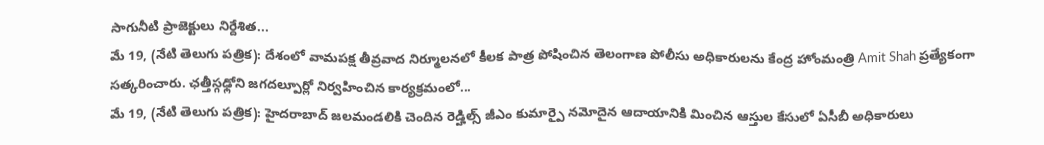సాగునీటి ప్రాజెక్టులు నిర్దేశిత...
మే 19, (నేటి తెలుగు పత్రిక): దేశంలో వామపక్ష తీవ్రవాద నిర్మూలనలో కీలక పాత్ర పోషించిన తెలంగాణ పోలీసు అధికారులను కేంద్ర హోంమంత్రి Amit Shah ప్రత్యేకంగా సత్కరించారు. ఛత్తీస్గఢ్లోని జగదల్పూర్లో నిర్వహించిన కార్యక్రమంలో...
మే 19, (నేటి తెలుగు పత్రిక): హైదరాబాద్ జలమండలికి చెందిన రెడ్హిల్స్ జీఎం కుమార్పై నమోదైన ఆదాయానికి మించిన ఆస్తుల కేసులో ఏసీబీ అధికారులు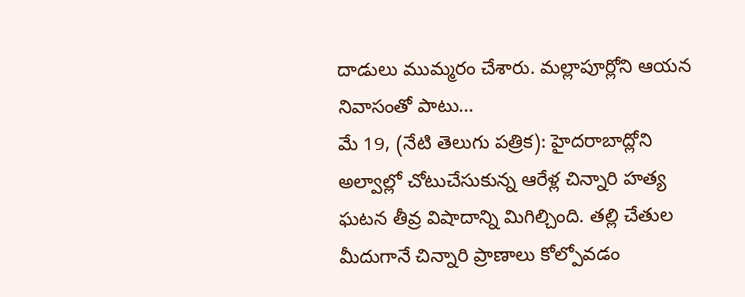దాడులు ముమ్మరం చేశారు. మల్లాపూర్లోని ఆయన నివాసంతో పాటు...
మే 19, (నేటి తెలుగు పత్రిక): హైదరాబాద్లోని అల్వాల్లో చోటుచేసుకున్న ఆరేళ్ల చిన్నారి హత్య ఘటన తీవ్ర విషాదాన్ని మిగిల్చింది. తల్లి చేతుల మీదుగానే చిన్నారి ప్రాణాలు కోల్పోవడం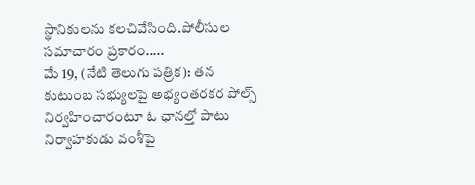స్థానికులను కలచివేసింది.పోలీసుల సమాచారం ప్రకారం.....
మే 19, (నేటి తెలుగు పత్రిక): తన కుటుంబ సభ్యులపై అభ్యంతరకర పోల్స్ నిర్వహించారంటూ ఓ ఛానల్తో పాటు నిర్వాహకుడు వంశీపై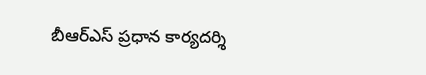బీఆర్ఎస్ ప్రధాన కార్యదర్శి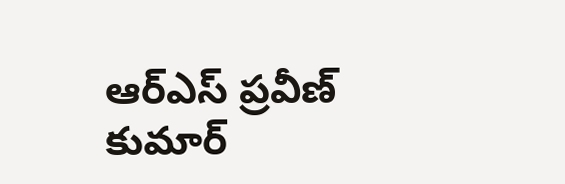ఆర్ఎస్ ప్రవీణ్ కుమార్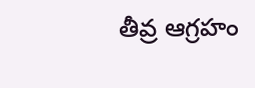తీవ్ర ఆగ్రహం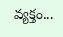వ్యక్తం...